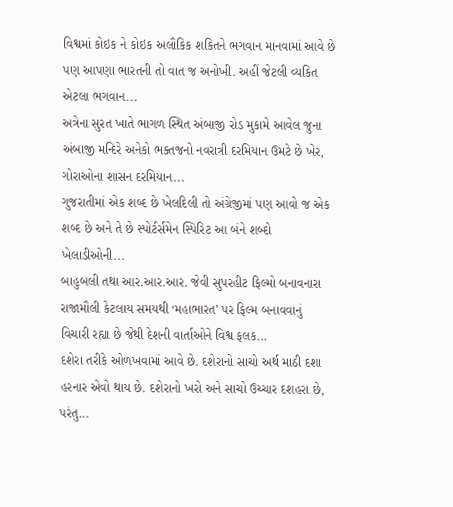વિશ્વમાં કોઇક ને કોઇક અલૌકિક શકિતને ભગવાન માનવામાં આવે છે પણ આપણા ભારતની તો વાત જ અનોખી. અહીં જેટલી વ્યકિત એટલા ભગવાન...
અત્રેના સુરત ખાતે ભાગળ સ્થિત અંબાજી રોડ મુકામે આવેલ જુના અંબાજી મન્દિરે અનેકો ભક્તજનો નવરાત્રી દરમિયાન ઉમટે છે ખેર, ગોરાઓના શાસન દરમિયાન...
ગુજરાતીમાં એક શબ્દ છે ખેલદિલી તો અંગ્રેજીમાં પણ આવો જ એક શબ્દ છે અને તે છે સ્પોર્ટર્સમેન સ્પિરિટ આ બંને શબ્દો ખેલાડીઓની...
બાહુબલી તથા આર.આર.આર. જેવી સુપરહીટ ફિલ્મો બનાવનારા રાજામૌલી કેટલાય સમયથી ‘મહાભારત’ પર ફિલ્મ બનાવવાનું વિચારી રહ્યા છે જેથી દેશની વાર્તાઓને વિશ્વ ફલક...
દશેરા તરીકે ઓળખવામાં આવે છે. દશેરાનો સાચો અર્થ માઠી દશા હરનાર એવો થાય છે. દશેરાનો ખરો અને સાચો ઉચ્ચાર દશહરા છે, પરંતુ...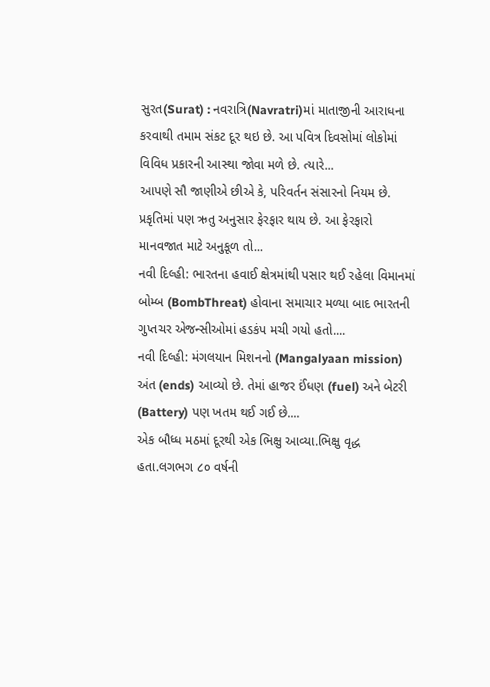સુરત(Surat) : નવરાત્રિ(Navratri)માં માતાજીની આરાધના કરવાથી તમામ સંકટ દૂર થઇ છે. આ પવિત્ર દિવસોમાં લોકોમાં વિવિધ પ્રકારની આસ્થા જોવા મળે છે. ત્યારે...
આપણે સૌ જાણીએ છીએ કે, પરિવર્તન સંસારનો નિયમ છે. પ્રકૃતિમાં પણ ઋતુ અનુસાર ફેરફાર થાય છે. આ ફેરફારો માનવજાત માટે અનુકૂળ તો...
નવી દિલ્હી: ભારતના હવાઈ ક્ષેત્રમાંથી પસાર થઈ રહેલા વિમાનમાં બોમ્બ (BombThreat) હોવાના સમાચાર મળ્યા બાદ ભારતની ગુપ્તચર એજન્સીઓમાં હડકંપ મચી ગયો હતો....
નવી દિલ્હી: મંગલયાન મિશનનો (Mangalyaan mission) અંત (ends) આવ્યો છે. તેમાં હાજર ઈંધણ (fuel) અને બેટરી (Battery) પણ ખતમ થઈ ગઈ છે....
એક બૌધ્ધ મઠમાં દૂરથી એક ભિક્ષુ આવ્યા.ભિક્ષુ વૃદ્ધ હતા.લગભગ ૮૦ વર્ષની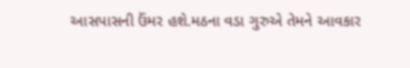આસપાસની ઉંમર હશે.મઠના વડા ગુરુએ તેમને આવકાર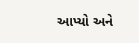આપ્યો અને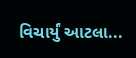વિચાર્યું આટલા...